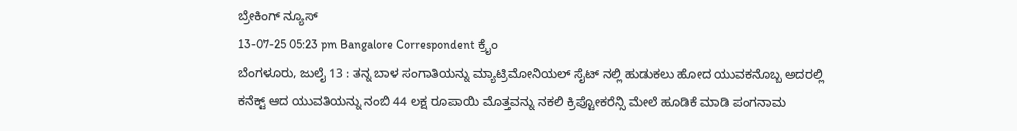ಬ್ರೇಕಿಂಗ್ ನ್ಯೂಸ್
13-07-25 05:23 pm Bangalore Correspondent ಕ್ರೈಂ
ಬೆಂಗಳೂರು, ಜುಲೈ 13 : ತನ್ನ ಬಾಳ ಸಂಗಾತಿಯನ್ನು ಮ್ಯಾಟ್ರಿಮೋನಿಯಲ್ ಸೈಟ್ ನಲ್ಲಿ ಹುಡುಕಲು ಹೋದ ಯುವಕನೊಬ್ಬ ಅದರಲ್ಲಿ ಕನೆಕ್ಟ್ ಆದ ಯುವತಿಯನ್ನು ನಂಬಿ 44 ಲಕ್ಷ ರೂಪಾಯಿ ಮೊತ್ತವನ್ನು ನಕಲಿ ಕ್ರಿಪ್ಟೋಕರೆನ್ಸಿ ಮೇಲೆ ಹೂಡಿಕೆ ಮಾಡಿ ಪಂಗನಾಮ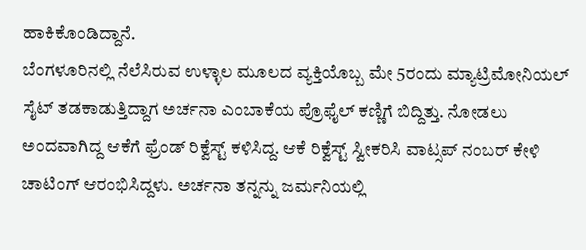ಹಾಕಿಕೊಂಡಿದ್ದಾನೆ.
ಬೆಂಗಳೂರಿನಲ್ಲಿ ನೆಲೆಸಿರುವ ಉಳ್ಳಾಲ ಮೂಲದ ವ್ಯಕ್ತಿಯೊಬ್ಬ ಮೇ 5ರಂದು ಮ್ಯಾಟ್ರಿಮೋನಿಯಲ್ ಸೈಟ್ ತಡಕಾಡುತ್ತಿದ್ದಾಗ ಅರ್ಚನಾ ಎಂಬಾಕೆಯ ಪ್ರೊಫೈಲ್ ಕಣ್ಣಿಗೆ ಬಿದ್ದಿತ್ತು. ನೋಡಲು ಅಂದವಾಗಿದ್ದ ಆಕೆಗೆ ಫ್ರೆಂಡ್ ರಿಕ್ವೆಸ್ಟ್ ಕಳಿಸಿದ್ದ. ಆಕೆ ರಿಕ್ವೆಸ್ಟ್ ಸ್ವೀಕರಿಸಿ ವಾಟ್ಸಪ್ ನಂಬರ್ ಕೇಳಿ ಚಾಟಿಂಗ್ ಆರಂಭಿಸಿದ್ದಳು. ಅರ್ಚನಾ ತನ್ನನ್ನು ಜರ್ಮನಿಯಲ್ಲಿ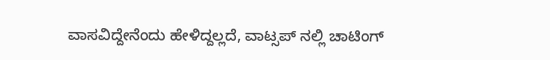ವಾಸವಿದ್ದೇನೆಂದು ಹೇಳಿದ್ದಲ್ಲದೆ, ವಾಟ್ಸಪ್ ನಲ್ಲಿ ಚಾಟಿಂಗ್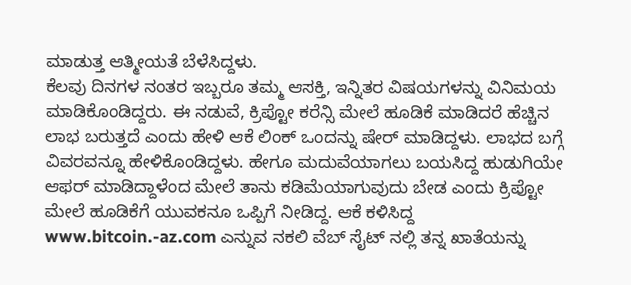ಮಾಡುತ್ತ ಆತ್ಮೀಯತೆ ಬೆಳೆಸಿದ್ದಳು.
ಕೆಲವು ದಿನಗಳ ನಂತರ ಇಬ್ಬರೂ ತಮ್ಮ ಆಸಕ್ತಿ, ಇನ್ನಿತರ ವಿಷಯಗಳನ್ನು ವಿನಿಮಯ ಮಾಡಿಕೊಂಡಿದ್ದರು. ಈ ನಡುವೆ, ಕ್ರಿಪ್ಟೋ ಕರೆನ್ಸಿ ಮೇಲೆ ಹೂಡಿಕೆ ಮಾಡಿದರೆ ಹೆಚ್ಚಿನ ಲಾಭ ಬರುತ್ತದೆ ಎಂದು ಹೇಳಿ ಆಕೆ ಲಿಂಕ್ ಒಂದನ್ನು ಷೇರ್ ಮಾಡಿದ್ದಳು. ಲಾಭದ ಬಗ್ಗೆ ವಿವರವನ್ನೂ ಹೇಳಿಕೊಂಡಿದ್ದಳು. ಹೇಗೂ ಮದುವೆಯಾಗಲು ಬಯಸಿದ್ದ ಹುಡುಗಿಯೇ ಆಫರ್ ಮಾಡಿದ್ದಾಳೆಂದ ಮೇಲೆ ತಾನು ಕಡಿಮೆಯಾಗುವುದು ಬೇಡ ಎಂದು ಕ್ರಿಪ್ಟೋ ಮೇಲೆ ಹೂಡಿಕೆಗೆ ಯುವಕನೂ ಒಪ್ಪಿಗೆ ನೀಡಿದ್ದ. ಆಕೆ ಕಳಿಸಿದ್ದ www.bitcoin.-az.com ಎನ್ನುವ ನಕಲಿ ವೆಬ್ ಸೈಟ್ ನಲ್ಲಿ ತನ್ನ ಖಾತೆಯನ್ನು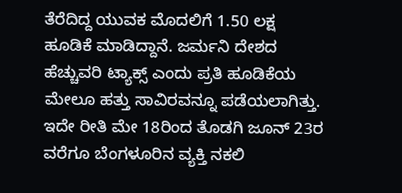ತೆರೆದಿದ್ದ ಯುವಕ ಮೊದಲಿಗೆ 1.50 ಲಕ್ಷ ಹೂಡಿಕೆ ಮಾಡಿದ್ದಾನೆ. ಜರ್ಮನಿ ದೇಶದ ಹೆಚ್ಚುವರಿ ಟ್ಯಾಕ್ಸ್ ಎಂದು ಪ್ರತಿ ಹೂಡಿಕೆಯ ಮೇಲೂ ಹತ್ತು ಸಾವಿರವನ್ನೂ ಪಡೆಯಲಾಗಿತ್ತು.
ಇದೇ ರೀತಿ ಮೇ 18ರಿಂದ ತೊಡಗಿ ಜೂನ್ 23ರ ವರೆಗೂ ಬೆಂಗಳೂರಿನ ವ್ಯಕ್ತಿ ನಕಲಿ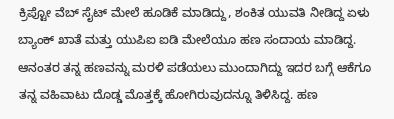ಕ್ರಿಪ್ಟೋ ವೆಬ್ ಸೈಟ್ ಮೇಲೆ ಹೂಡಿಕೆ ಮಾಡಿದ್ದು, ಶಂಕಿತ ಯುವತಿ ನೀಡಿದ್ದ ಏಳು ಬ್ಯಾಂಕ್ ಖಾತೆ ಮತ್ತು ಯುಪಿಐ ಐಡಿ ಮೇಲೆಯೂ ಹಣ ಸಂದಾಯ ಮಾಡಿದ್ದ. ಆನಂತರ ತನ್ನ ಹಣವನ್ನು ಮರಳಿ ಪಡೆಯಲು ಮುಂದಾಗಿದ್ದು ಇದರ ಬಗ್ಗೆ ಆಕೆಗೂ ತನ್ನ ವಹಿವಾಟು ದೊಡ್ಡ ಮೊತ್ತಕ್ಕೆ ಹೋಗಿರುವುದನ್ನೂ ತಿಳಿಸಿದ್ದ. ಹಣ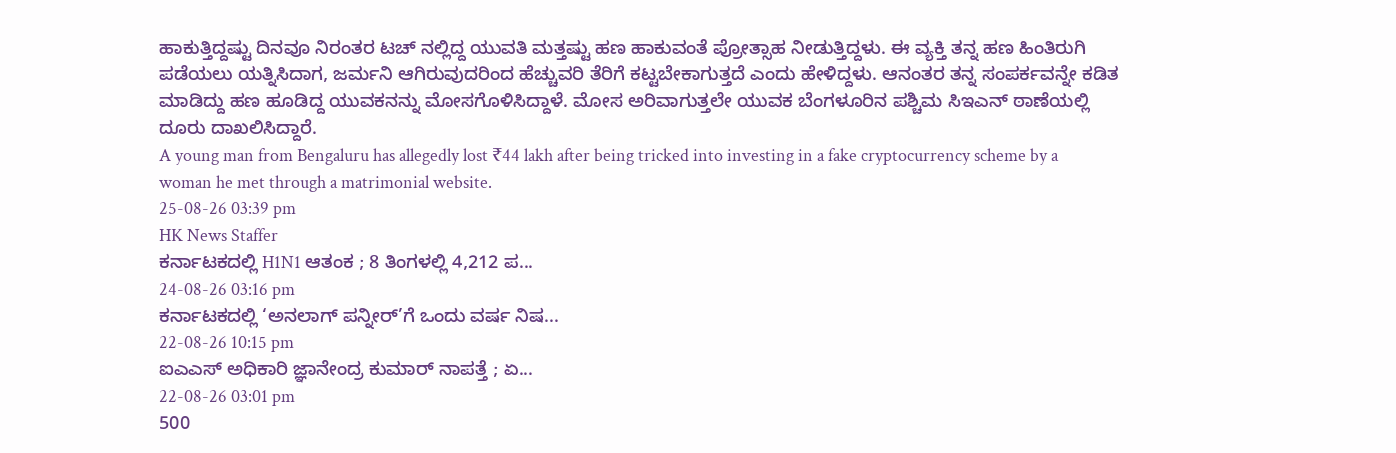ಹಾಕುತ್ತಿದ್ದಷ್ಟು ದಿನವೂ ನಿರಂತರ ಟಚ್ ನಲ್ಲಿದ್ದ ಯುವತಿ ಮತ್ತಷ್ಟು ಹಣ ಹಾಕುವಂತೆ ಪ್ರೋತ್ಸಾಹ ನೀಡುತ್ತಿದ್ದಳು. ಈ ವ್ಯಕ್ತಿ ತನ್ನ ಹಣ ಹಿಂತಿರುಗಿ ಪಡೆಯಲು ಯತ್ನಿಸಿದಾಗ, ಜರ್ಮನಿ ಆಗಿರುವುದರಿಂದ ಹೆಚ್ಚುವರಿ ತೆರಿಗೆ ಕಟ್ಟಬೇಕಾಗುತ್ತದೆ ಎಂದು ಹೇಳಿದ್ದಳು. ಆನಂತರ ತನ್ನ ಸಂಪರ್ಕವನ್ನೇ ಕಡಿತ ಮಾಡಿದ್ದು ಹಣ ಹೂಡಿದ್ದ ಯುವಕನನ್ನು ಮೋಸಗೊಳಿಸಿದ್ದಾಳೆ. ಮೋಸ ಅರಿವಾಗುತ್ತಲೇ ಯುವಕ ಬೆಂಗಳೂರಿನ ಪಶ್ಚಿಮ ಸಿಇಎನ್ ಠಾಣೆಯಲ್ಲಿ ದೂರು ದಾಖಲಿಸಿದ್ದಾರೆ.
A young man from Bengaluru has allegedly lost ₹44 lakh after being tricked into investing in a fake cryptocurrency scheme by a woman he met through a matrimonial website.
25-08-26 03:39 pm
HK News Staffer
ಕರ್ನಾಟಕದಲ್ಲಿ H1N1 ಆತಂಕ ; 8 ತಿಂಗಳಲ್ಲಿ 4,212 ಪ...
24-08-26 03:16 pm
ಕರ್ನಾಟಕದಲ್ಲಿ ‘ಅನಲಾಗ್ ಪನ್ನೀರ್’ಗೆ ಒಂದು ವರ್ಷ ನಿಷ...
22-08-26 10:15 pm
ಐಎಎಸ್ ಅಧಿಕಾರಿ ಜ್ಞಾನೇಂದ್ರ ಕುಮಾರ್ ನಾಪತ್ತೆ ; ಏ...
22-08-26 03:01 pm
500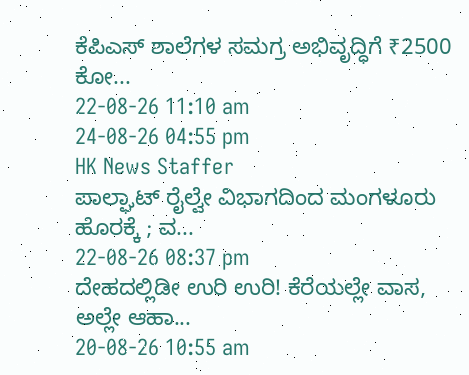ಕೆಪಿಎಸ್ ಶಾಲೆಗಳ ಸಮಗ್ರ ಅಭಿವೃದ್ಧಿಗೆ ₹2500 ಕೋ...
22-08-26 11:10 am
24-08-26 04:55 pm
HK News Staffer
ಪಾಲ್ಘಾಟ್ ರೈಲ್ವೇ ವಿಭಾಗದಿಂದ ಮಂಗಳೂರು ಹೊರಕ್ಕೆ ; ವ...
22-08-26 08:37 pm
ದೇಹದಲ್ಲಿಡೀ ಉರಿ ಉರಿ! ಕೆರೆಯಲ್ಲೇ ವಾಸ, ಅಲ್ಲೇ ಆಹಾ...
20-08-26 10:55 am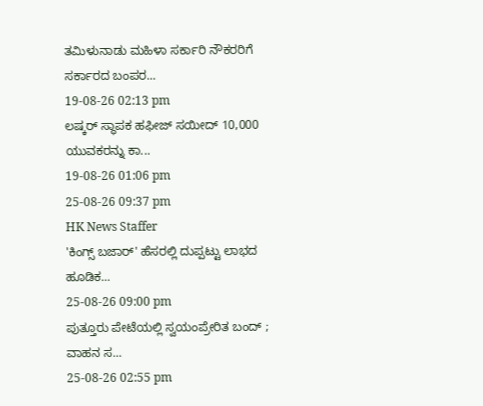ತಮಿಳುನಾಡು ಮಹಿಳಾ ಸರ್ಕಾರಿ ನೌಕರರಿಗೆ ಸರ್ಕಾರದ ಬಂಪರ...
19-08-26 02:13 pm
ಲಷ್ಕರ್ ಸ್ಥಾಪಕ ಹಫೀಜ್ ಸಯೀದ್ 10,000 ಯುವಕರನ್ನು ಕಾ...
19-08-26 01:06 pm
25-08-26 09:37 pm
HK News Staffer
'ಕಿಂಗ್ಸ್ ಬಜಾರ್' ಹೆಸರಲ್ಲಿ ದುಪ್ಪಟ್ಟು ಲಾಭದ ಹೂಡಿಕ...
25-08-26 09:00 pm
ಪುತ್ತೂರು ಪೇಟೆಯಲ್ಲಿ ಸ್ವಯಂಪ್ರೇರಿತ ಬಂದ್ ; ವಾಹನ ಸ...
25-08-26 02:55 pm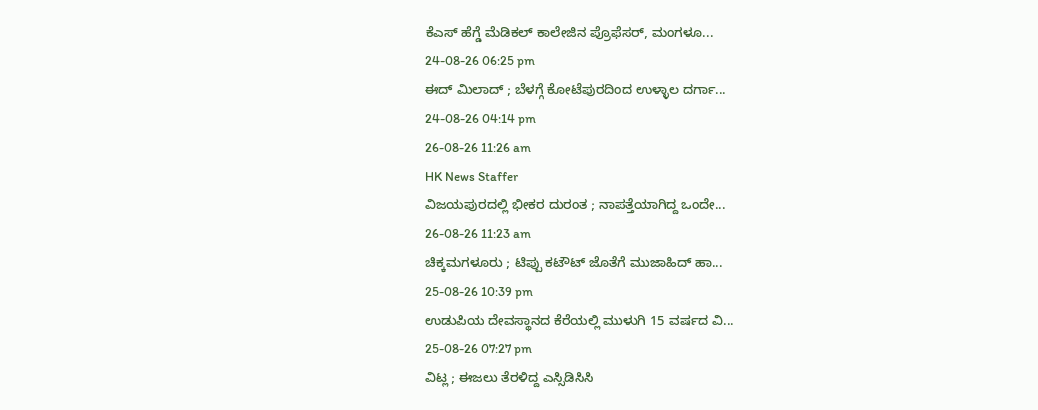ಕೆಎಸ್ ಹೆಗ್ಡೆ ಮೆಡಿಕಲ್ ಕಾಲೇಜಿನ ಪ್ರೊಫೆಸರ್, ಮಂಗಳೂ...
24-08-26 06:25 pm
ಈದ್ ಮಿಲಾದ್ ; ಬೆಳಗ್ಗೆ ಕೋಟೆಪುರದಿಂದ ಉಳ್ಳಾಲ ದರ್ಗಾ...
24-08-26 04:14 pm
26-08-26 11:26 am
HK News Staffer
ವಿಜಯಪುರದಲ್ಲಿ ಭೀಕರ ದುರಂತ ; ನಾಪತ್ತೆಯಾಗಿದ್ದ ಒಂದೇ...
26-08-26 11:23 am
ಚಿಕ್ಕಮಗಳೂರು ; ಟಿಪ್ಪು ಕಟೌಟ್ ಜೊತೆಗೆ ಮುಜಾಹಿದ್ ಹಾ...
25-08-26 10:39 pm
ಉಡುಪಿಯ ದೇವಸ್ಥಾನದ ಕೆರೆಯಲ್ಲಿ ಮುಳುಗಿ 15 ವರ್ಷದ ವಿ...
25-08-26 07:27 pm
ವಿಟ್ಲ ; ಈಜಲು ತೆರಳಿದ್ದ ಎಸ್ಸಿಡಿಸಿಸಿ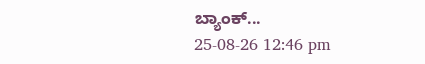ಬ್ಯಾಂಕ್...
25-08-26 12:46 pm